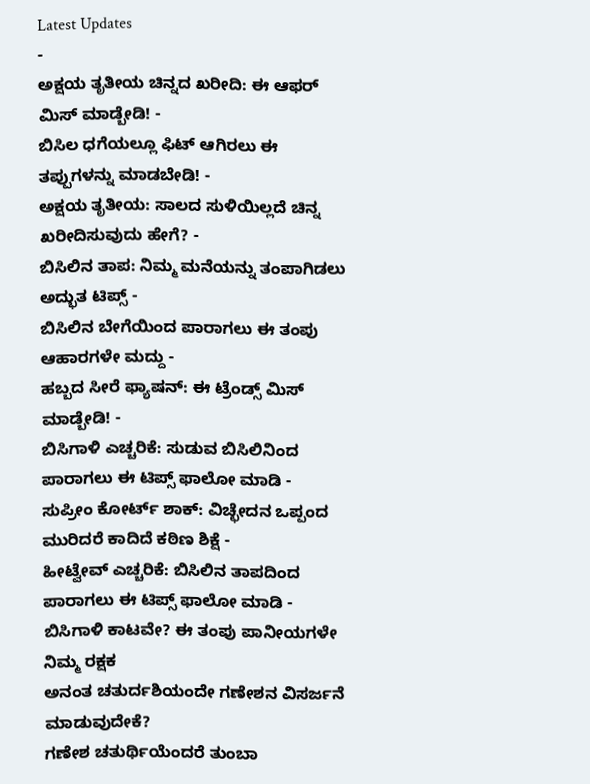Latest Updates
-
ಅಕ್ಷಯ ತೃತೀಯ ಚಿನ್ನದ ಖರೀದಿ: ಈ ಆಫರ್ ಮಿಸ್ ಮಾಡ್ಬೇಡಿ! -
ಬಿಸಿಲ ಧಗೆಯಲ್ಲೂ ಫಿಟ್ ಆಗಿರಲು ಈ ತಪ್ಪುಗಳನ್ನು ಮಾಡಬೇಡಿ! -
ಅಕ್ಷಯ ತೃತೀಯ: ಸಾಲದ ಸುಳಿಯಿಲ್ಲದೆ ಚಿನ್ನ ಖರೀದಿಸುವುದು ಹೇಗೆ? -
ಬಿಸಿಲಿನ ತಾಪ: ನಿಮ್ಮ ಮನೆಯನ್ನು ತಂಪಾಗಿಡಲು ಅದ್ಭುತ ಟಿಪ್ಸ್ -
ಬಿಸಿಲಿನ ಬೇಗೆಯಿಂದ ಪಾರಾಗಲು ಈ ತಂಪು ಆಹಾರಗಳೇ ಮದ್ದು -
ಹಬ್ಬದ ಸೀರೆ ಫ್ಯಾಷನ್: ಈ ಟ್ರೆಂಡ್ಸ್ ಮಿಸ್ ಮಾಡ್ಬೇಡಿ! -
ಬಿಸಿಗಾಳಿ ಎಚ್ಚರಿಕೆ: ಸುಡುವ ಬಿಸಿಲಿನಿಂದ ಪಾರಾಗಲು ಈ ಟಿಪ್ಸ್ ಫಾಲೋ ಮಾಡಿ -
ಸುಪ್ರೀಂ ಕೋರ್ಟ್ ಶಾಕ್: ವಿಚ್ಛೇದನ ಒಪ್ಪಂದ ಮುರಿದರೆ ಕಾದಿದೆ ಕಠಿಣ ಶಿಕ್ಷೆ -
ಹೀಟ್ವೇವ್ ಎಚ್ಚರಿಕೆ: ಬಿಸಿಲಿನ ತಾಪದಿಂದ ಪಾರಾಗಲು ಈ ಟಿಪ್ಸ್ ಫಾಲೋ ಮಾಡಿ -
ಬಿಸಿಗಾಳಿ ಕಾಟವೇ? ಈ ತಂಪು ಪಾನೀಯಗಳೇ ನಿಮ್ಮ ರಕ್ಷಕ
ಅನಂತ ಚತುರ್ದಶಿಯಂದೇ ಗಣೇಶನ ವಿಸರ್ಜನೆ ಮಾಡುವುದೇಕೆ?
ಗಣೇಶ ಚತುರ್ಥಿಯೆಂದರೆ ತುಂಬಾ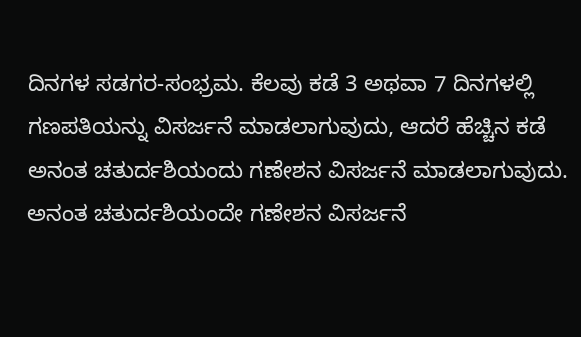ದಿನಗಳ ಸಡಗರ-ಸಂಭ್ರಮ. ಕೆಲವು ಕಡೆ 3 ಅಥವಾ 7 ದಿನಗಳಲ್ಲಿ ಗಣಪತಿಯನ್ನು ವಿಸರ್ಜನೆ ಮಾಡಲಾಗುವುದು, ಆದರೆ ಹೆಚ್ಚಿನ ಕಡೆ ಅನಂತ ಚತುರ್ದಶಿಯಂದು ಗಣೇಶನ ವಿಸರ್ಜನೆ ಮಾಡಲಾಗುವುದು. ಅನಂತ ಚತುರ್ದಶಿಯಂದೇ ಗಣೇಶನ ವಿಸರ್ಜನೆ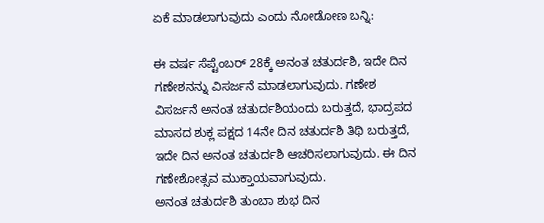ಏಕೆ ಮಾಡಲಾಗುವುದು ಎಂದು ನೋಡೋಣ ಬನ್ನಿ:

ಈ ವರ್ಷ ಸೆಪ್ಟೆಂಬರ್ 28ಕ್ಕೆ ಅನಂತ ಚತುರ್ದಶಿ, ಇದೇ ದಿನ ಗಣೇಶನನ್ನು ವಿಸರ್ಜನೆ ಮಾಡಲಾಗುವುದು. ಗಣೇಶ ವಿಸರ್ಜನೆ ಅನಂತ ಚತುರ್ದಶಿಯಂದು ಬರುತ್ತದೆ, ಭಾದ್ರಪದ ಮಾಸದ ಶುಕ್ಲ ಪಕ್ಷದ 14ನೇ ದಿನ ಚತುರ್ದಶಿ ತಿಥಿ ಬರುತ್ತದೆ, ಇದೇ ದಿನ ಅನಂತ ಚತುರ್ದಶಿ ಆಚರಿಸಲಾಗುವುದು. ಈ ದಿನ ಗಣೇಶೋತ್ಸವ ಮುಕ್ತಾಯವಾಗುವುದು.
ಅನಂತ ಚತುರ್ದಶಿ ತುಂಬಾ ಶುಭ ದಿನ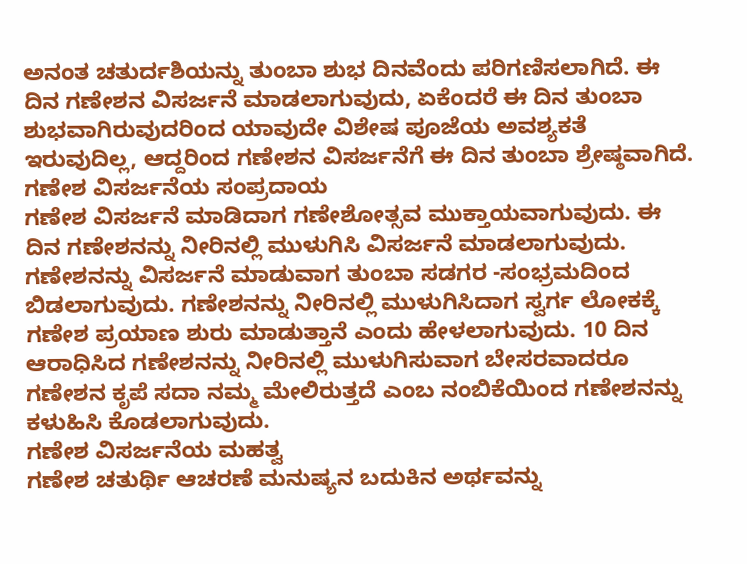ಅನಂತ ಚತುರ್ದಶಿಯನ್ನು ತುಂಬಾ ಶುಭ ದಿನವೆಂದು ಪರಿಗಣಿಸಲಾಗಿದೆ. ಈ ದಿನ ಗಣೇಶನ ವಿಸರ್ಜನೆ ಮಾಡಲಾಗುವುದು, ಏಕೆಂದರೆ ಈ ದಿನ ತುಂಬಾ ಶುಭವಾಗಿರುವುದರಿಂದ ಯಾವುದೇ ವಿಶೇಷ ಪೂಜೆಯ ಅವಶ್ಯಕತೆ ಇರುವುದಿಲ್ಲ, ಆದ್ದರಿಂದ ಗಣೇಶನ ವಿಸರ್ಜನೆಗೆ ಈ ದಿನ ತುಂಬಾ ಶ್ರೇಷ್ಠವಾಗಿದೆ.
ಗಣೇಶ ವಿಸರ್ಜನೆಯ ಸಂಪ್ರದಾಯ
ಗಣೇಶ ವಿಸರ್ಜನೆ ಮಾಡಿದಾಗ ಗಣೇಶೋತ್ಸವ ಮುಕ್ತಾಯವಾಗುವುದು. ಈ ದಿನ ಗಣೇಶನನ್ನು ನೀರಿನಲ್ಲಿ ಮುಳುಗಿಸಿ ವಿಸರ್ಜನೆ ಮಾಡಲಾಗುವುದು. ಗಣೇಶನನ್ನು ವಿಸರ್ಜನೆ ಮಾಡುವಾಗ ತುಂಬಾ ಸಡಗರ -ಸಂಭ್ರಮದಿಂದ ಬಿಡಲಾಗುವುದು. ಗಣೇಶನನ್ನು ನೀರಿನಲ್ಲಿ ಮುಳುಗಿಸಿದಾಗ ಸ್ವರ್ಗ ಲೋಕಕ್ಕೆ ಗಣೇಶ ಪ್ರಯಾಣ ಶುರು ಮಾಡುತ್ತಾನೆ ಎಂದು ಹೇಳಲಾಗುವುದು. 10 ದಿನ ಆರಾಧಿಸಿದ ಗಣೇಶನನ್ನು ನೀರಿನಲ್ಲಿ ಮುಳುಗಿಸುವಾಗ ಬೇಸರವಾದರೂ ಗಣೇಶನ ಕೃಪೆ ಸದಾ ನಮ್ಮ ಮೇಲಿರುತ್ತದೆ ಎಂಬ ನಂಬಿಕೆಯಿಂದ ಗಣೇಶನನ್ನು ಕಳುಹಿಸಿ ಕೊಡಲಾಗುವುದು.
ಗಣೇಶ ವಿಸರ್ಜನೆಯ ಮಹತ್ವ
ಗಣೇಶ ಚತುರ್ಥಿ ಆಚರಣೆ ಮನುಷ್ಯನ ಬದುಕಿನ ಅರ್ಥವನ್ನು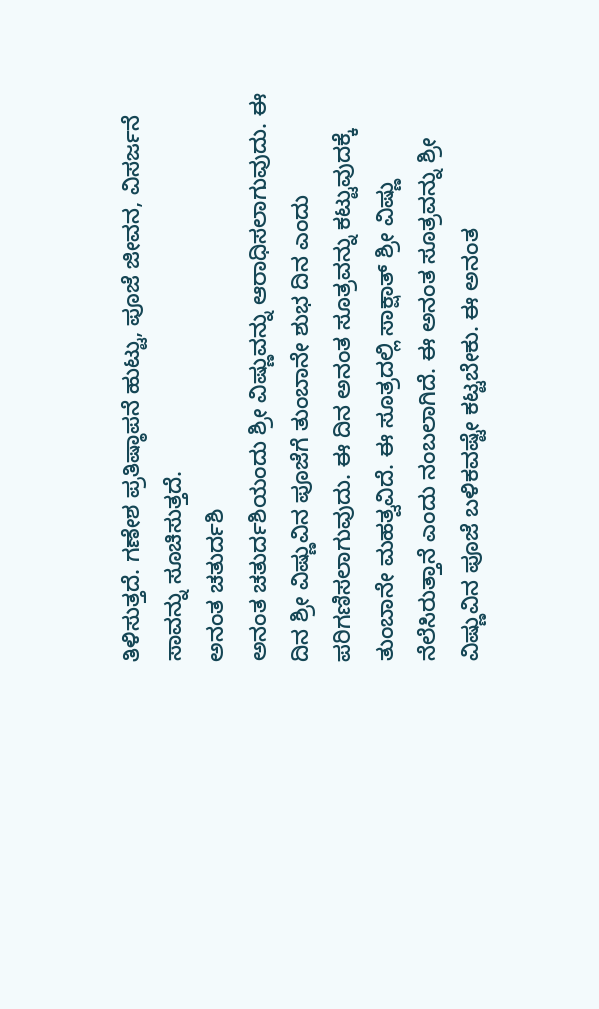ತಿಳಿಸುತ್ತದೆ. ಗಣೇಶ ಪ್ರತಿಷ್ಠಾಪನೆ ಹುಟ್ಟು, ಪೂಜೆ ಜೀವನ, ವಿಸರ್ಜನೆ ಸಾವನ್ನು ಸೂಚಿಸುತ್ತದೆ.
ಅನಂತ ಚತುರ್ದಶಿ
ಅನಂತ ಚತುರ್ದಶಿಯಂದು ಶ್ರೀ ವಿಷ್ಣುವನ್ನು ಆರಾಧಿಸಲಾಗುವುದು. ಈ ದಿನ ಶ್ರೀ ವಿಷ್ಣುವಿನ ಪೂಜೆಗೆ ತುಂಬಾನೇ ಶುಭ ದಿನ ಎಂದು ಪರಿಗಣಿಸಲಾಗುವುದು. ಈ ದಿನ ಅನಂತ ಸೂತ್ರವನ್ನು ಕಟ್ಟುವುದಕ್ಕೆ ತುಂಬಾನೇ ಮಹತ್ವವಿದೆ. ಈ ಸೂತ್ರದಲ್ಲಿ ಸಾಕ್ಷಾತ್ ಶ್ರೀ ವಿಷ್ಣು ನೆಲೆಸಿರುತ್ತಾನೆ ಎಂದು ನಂಬಲಾಗಿದೆ. ಈ ಅನಂತ ಸೂತ್ರವನ್ನು ಶ್ರೀ ವಿಷ್ಣುವಿನ ಪೂಜೆ ಬಳಿಕವಷ್ಟೇ ಕಟ್ಟಬೇಕು. ಈ ಅನಂತ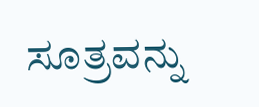ಸೂತ್ರವನ್ನು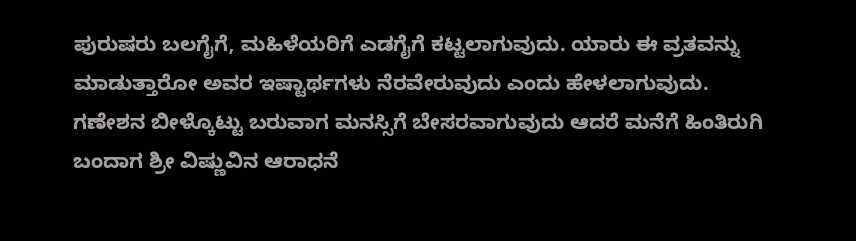ಪುರುಷರು ಬಲಗೈಗೆ, ಮಹಿಳೆಯರಿಗೆ ಎಡಗೈಗೆ ಕಟ್ಟಲಾಗುವುದು. ಯಾರು ಈ ವ್ರತವನ್ನು ಮಾಡುತ್ತಾರೋ ಅವರ ಇಷ್ಟಾರ್ಥಗಳು ನೆರವೇರುವುದು ಎಂದು ಹೇಳಲಾಗುವುದು.
ಗಣೇಶನ ಬೀಳ್ಕೊಟ್ಟು ಬರುವಾಗ ಮನಸ್ಸಿಗೆ ಬೇಸರವಾಗುವುದು ಆದರೆ ಮನೆಗೆ ಹಿಂತಿರುಗಿ ಬಂದಾಗ ಶ್ರೀ ವಿಷ್ಣುವಿನ ಆರಾಧನೆ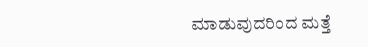ಮಾಡುವುದರಿಂದ ಮತ್ತೆ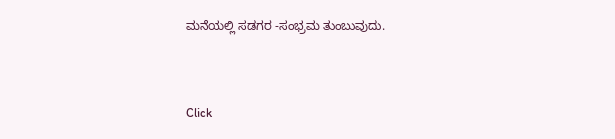ಮನೆಯಲ್ಲಿ ಸಡಗರ -ಸಂಭ್ರಮ ತುಂಬುವುದು.



Click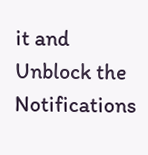it and Unblock the Notifications